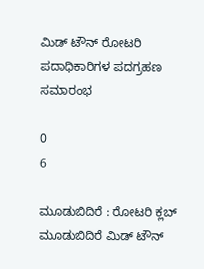ಮಿಡ್ ಟೌನ್‌ ರೋಟರಿ ಪದಾಧಿಕಾರಿಗಳ ಪದಗ್ರಹಣ ಸಮಾರಂಭ

0
6

ಮೂಡುಬಿದಿರೆ : ರೋಟರಿ ಕ್ಲಬ್ ಮೂಡುಬಿದಿರೆ ಮಿಡ್ ಟೌನ್‌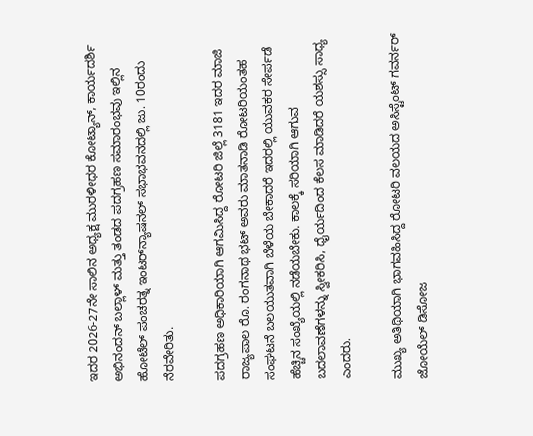ಇದರ 2026-27ನೇ ಸಾಲಿನ ಅಧ್ಯಕ್ಷ ಮುರಳೀಧರ ಕೋಟ್ಯಾನ್, ಕಾರ್ಯದರ್ಶಿ ಅಭಿನಂದನ್ ಬಲ್ಲಾಳ್ ಮತ್ತು ತಂಡದ ಪದಗ್ರಹಣ ಸಮಾರಂಭವು ಇಲ್ಲಿನ ಹೋಟೆಲ್ ಪಂಚರತ್ನ ಇಂಟರ್‌ನ್ಯಾಷನಲ್ ಸಭಾಭವನದಲ್ಲಿ ಜು. 10ರಂದು ನೆರವೇರಿತು.

ಪದಗ್ರಹಣ ಅಧಿಕಾರಿಯಾಗಿ ಆಗಮಿಸಿದ್ದ ರೋಟರಿ ಜಿಲ್ಲೆ 3181 ಇದರ ಮಾಜಿ ರಾಜ್ಯಪಾಲ ರೊ. ರಂಗನಾಥ ಭಟ್ ಅವರು ಮಾತನಾಡಿ ರೋಟರಿಯಂತಹ ಸಂಘಟನೆ ಬಲಯುತವಾಗಿ ಬೆಳೆಯ ಬೇಕಾದರೆ ಇದರಲ್ಲಿ ಯುವಕರ ಸೇರ್ಪಡೆ ಹೆಚ್ಚಿನ ಸಂಖ್ಯೆಯಲ್ಲಿ ನಡೆಯಬೇಕು. ಕಾಲಕ್ಕೆ ಸರಿಯಾಗಿ ಆಗುವ ಬದಲಾವಣೆಗಳನ್ನು ಸ್ವೀಕರಿಸಿ, ಧೈರ್ಯದಿಂದ ಕೆಲಸ ಮಾಡಿದರೆ ಯಶಸ್ಸು ಸಾಧ್ಯ ಎಂದರು.

ಮುಖ್ಯ ಅತಿಥಿಯಾಗಿ ಭಾಗವಹಿಸಿದ್ದ ರೋಟರಿ ವಲಯದ ಅಸಿಸ್ಟೆಂಟ್ ಗವರ್ನರ್ ಜೋಯೆಲ್ ಡಿಸೋಜ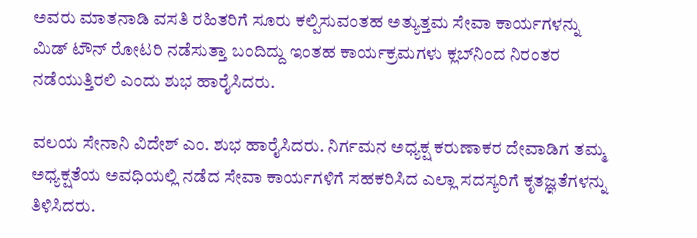ಅವರು ಮಾತನಾಡಿ ವಸತಿ ರಹಿತರಿಗೆ ಸೂರು ಕಲ್ಪಿಸುವಂತಹ ಅತ್ಯುತ್ತಮ ಸೇವಾ ಕಾರ್ಯಗಳನ್ನು ಮಿಡ್ ಟೌನ್‌ ರೋಟರಿ ನಡೆಸುತ್ತಾ ಬಂದಿದ್ದು ಇಂತಹ ಕಾರ್ಯಕ್ರಮಗಳು ಕ್ಲಬ್‌ನಿಂದ ನಿರಂತರ ನಡೆಯುತ್ತಿರಲಿ ಎಂದು ಶುಭ ಹಾರೈಸಿದರು.

ವಲಯ ಸೇನಾನಿ ವಿದೇಶ್ ಎಂ. ಶುಭ ಹಾರೈಸಿದರು. ನಿರ್ಗಮನ ಅಧ್ಯಕ್ಷ ಕರುಣಾಕರ ದೇವಾಡಿಗ ತಮ್ಮ ಅಧ್ಯಕ್ಷತೆಯ ಅವಧಿಯಲ್ಲಿ ನಡೆದ ಸೇವಾ ಕಾರ್ಯಗಳಿಗೆ ಸಹಕರಿಸಿದ ಎಲ್ಲಾ ಸದಸ್ಯರಿಗೆ ಕೃತಜ್ಞತೆಗಳನ್ನು ತಿಳಿಸಿದರು.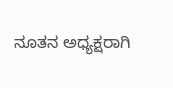ನೂತನ ಅಧ್ಯಕ್ಷರಾಗಿ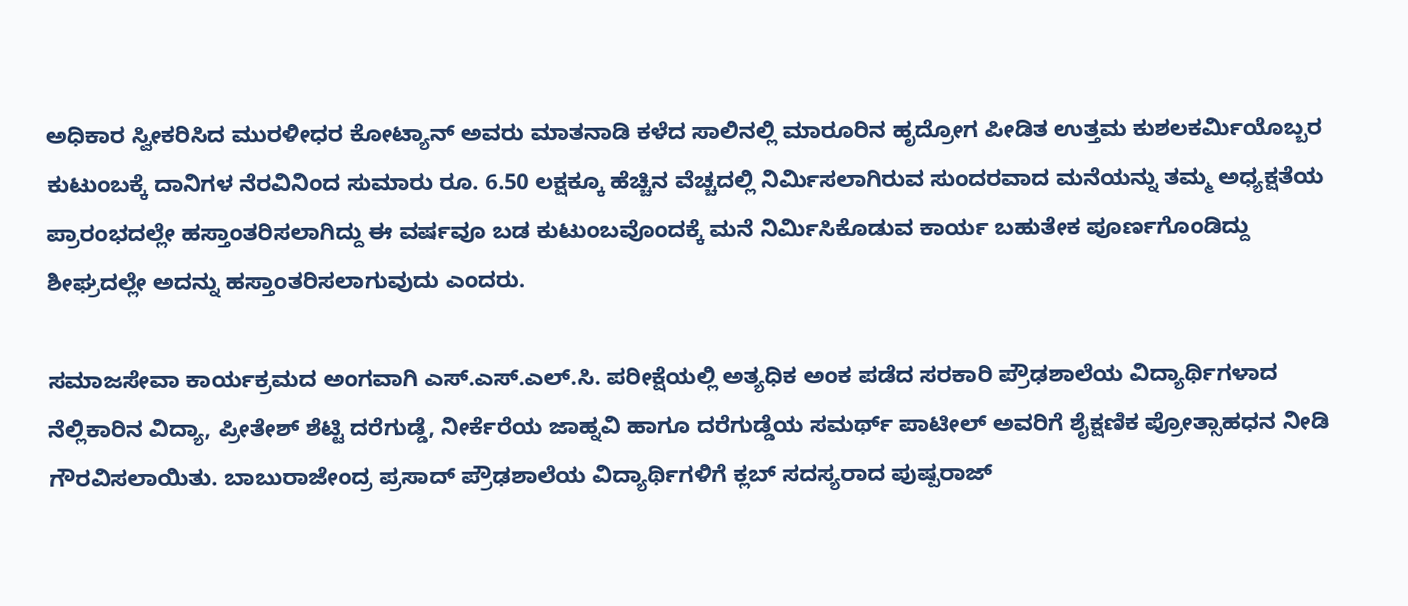ಅಧಿಕಾರ ಸ್ವೀಕರಿಸಿದ ಮುರಳೀಧರ ಕೋಟ್ಯಾನ್ ಅವರು ಮಾತನಾಡಿ ಕಳೆದ ಸಾಲಿನಲ್ಲಿ ಮಾರೂರಿನ ಹೃದ್ರೋಗ ಪೀಡಿತ ಉತ್ತಮ ಕುಶಲಕರ್ಮಿಯೊಬ್ಬರ ಕುಟುಂಬಕ್ಕೆ ದಾನಿಗಳ ನೆರವಿನಿಂದ ಸುಮಾರು ರೂ. 6.50 ಲಕ್ಷಕ್ಕೂ ಹೆಚ್ಚಿನ ವೆಚ್ಚದಲ್ಲಿ ನಿರ್ಮಿಸಲಾಗಿರುವ ಸುಂದರವಾದ ಮನೆಯನ್ನು ತಮ್ಮ ಅಧ್ಯಕ್ಷತೆಯ ಪ್ರಾರಂಭದಲ್ಲೇ ಹಸ್ತಾಂತರಿಸಲಾಗಿದ್ದು ಈ ವರ್ಷವೂ ಬಡ ಕುಟುಂಬವೊಂದಕ್ಕೆ ಮನೆ ನಿರ್ಮಿಸಿಕೊಡುವ ಕಾರ್ಯ ಬಹುತೇಕ ಪೂರ್ಣಗೊಂಡಿದ್ದು ಶೀಘ್ರದಲ್ಲೇ ಅದನ್ನು ಹಸ್ತಾಂತರಿಸಲಾಗುವುದು ಎಂದರು.

ಸಮಾಜಸೇವಾ ಕಾರ್ಯಕ್ರಮದ ಅಂಗವಾಗಿ ಎಸ್.ಎಸ್.ಎಲ್.ಸಿ. ಪರೀಕ್ಷೆಯಲ್ಲಿ ಅತ್ಯಧಿಕ ಅಂಕ ಪಡೆದ ಸರಕಾರಿ ಪ್ರೌಢಶಾಲೆಯ ವಿದ್ಯಾರ್ಥಿಗಳಾದ ನೆಲ್ಲಿಕಾರಿನ ವಿದ್ಯಾ, ಪ್ರೀತೇಶ್ ಶೆಟ್ಟಿ ದರೆಗುಡ್ಡೆ, ನೀರ್ಕೆರೆಯ ಜಾಹ್ನವಿ ಹಾಗೂ ದರೆಗುಡ್ಡೆಯ ಸಮರ್ಥ್ ಪಾಟೀಲ್ ಅವರಿಗೆ ಶೈಕ್ಷಣಿಕ ಪ್ರೋತ್ಸಾಹಧನ ನೀಡಿ ಗೌರವಿಸಲಾಯಿತು. ಬಾಬುರಾಜೇಂದ್ರ ಪ್ರಸಾದ್ ಪ್ರೌಢಶಾಲೆಯ ವಿದ್ಯಾರ್ಥಿಗಳಿಗೆ ಕ್ಲಬ್‌ ಸದಸ್ಯರಾದ ಪುಷ್ಪರಾಜ್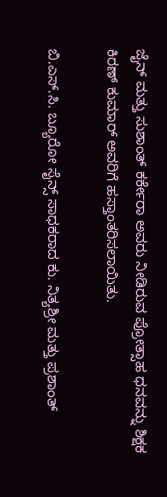ಜೈನ್ ಮತ್ತು ಸುಶಾಂತ್ ಕರ್ಕೇರಾ ಅವರು ನೀಡಿರುವ ಪ್ರೋತ್ಸಾಹ ಧನವನ್ನು ಶಿಕ್ಷಕ ಕಿರಣ್ ಕುಮಾರ್ ಅವರಿಗೆ ಹಸ್ತಾಂತರಿಸಲಾಯಿತು.

ಬಿ.ಎಸ್.ಸಿ. ಬ್ಯೂರೋ ಸೈನ್ಸ್ ಸಾಧಕರಾದ ಕು. ನಿತ್ಯಶ್ರೀ ಮತ್ತು ಪ್ರಶಾಂತ್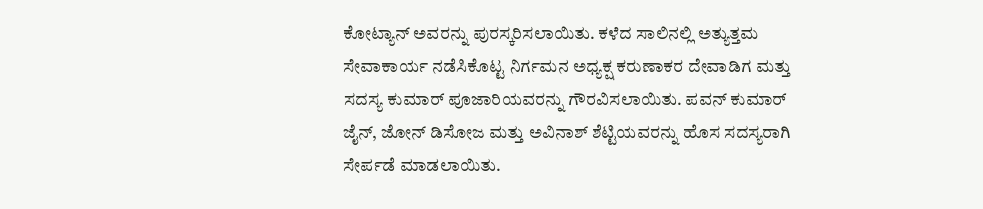ಕೋಟ್ಯಾನ್ ಅವರನ್ನು ಪುರಸ್ಕರಿಸಲಾಯಿತು. ಕಳೆದ ಸಾಲಿನಲ್ಲಿ ಅತ್ಯುತ್ತಮ ಸೇವಾಕಾರ್ಯ ನಡೆಸಿಕೊಟ್ಟ ನಿರ್ಗಮನ ಅಧ್ಯಕ್ಷ ಕರುಣಾಕರ ದೇವಾಡಿಗ ಮತ್ತು ಸದಸ್ಯ ಕುಮಾರ್ ಪೂಜಾರಿಯವರನ್ನು ಗೌರವಿಸಲಾಯಿತು. ಪವನ್ ಕುಮಾರ್ ಜೈನ್, ಜೋನ್ ಡಿಸೋಜ ಮತ್ತು ಅವಿನಾಶ್ ಶೆಟ್ಟಿಯವರನ್ನು ಹೊಸ ಸದಸ್ಯರಾಗಿ ಸೇರ್ಪಡೆ ಮಾಡಲಾಯಿತು.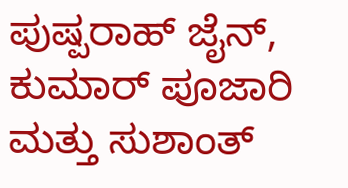ಪುಷ್ಪರಾಹ್ ಜೈನ್, ಕುಮಾರ್ ಪೂಜಾರಿ ಮತ್ತು ಸುಶಾಂತ್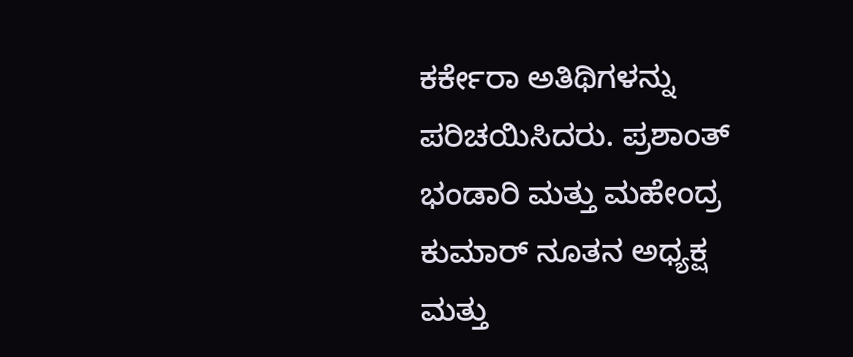ಕರ್ಕೇರಾ ಅತಿಥಿಗಳನ್ನು ಪರಿಚಯಿಸಿದರು. ಪ್ರಶಾಂತ್ ಭಂಡಾರಿ ಮತ್ತು ಮಹೇಂದ್ರ ಕುಮಾರ್ ನೂತನ ಅಧ್ಯಕ್ಷ ಮತ್ತು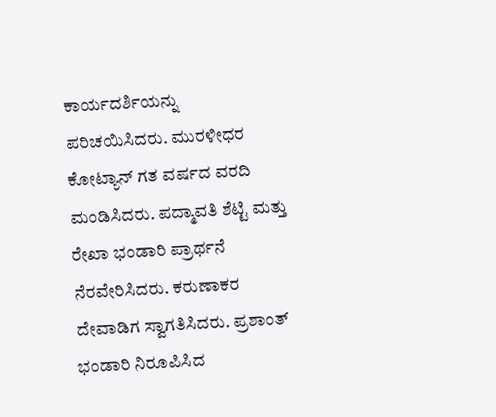ಕಾರ್ಯದರ್ಶಿಯನ್ನು ಪರಿಚಯಿಸಿದರು. ಮುರಳೀಧರ ಕೋಟ್ಯಾನ್ ಗತ ವರ್ಷದ ವರದಿ ಮಂಡಿಸಿದರು. ಪದ್ಮಾವತಿ ಶೆಟ್ಟಿ ಮತ್ತು ರೇಖಾ ಭಂಡಾರಿ ಪ್ರಾರ್ಥನೆ ನೆರವೇರಿಸಿದರು. ಕರುಣಾಕರ ದೇವಾಡಿಗ ಸ್ವಾಗತಿಸಿದರು. ಪ್ರಶಾಂತ್ ಭಂಡಾರಿ ನಿರೂಪಿಸಿದ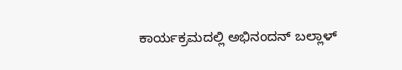ಕಾರ್ಯಕ್ರಮದಲ್ಲಿ ಅಭಿನಂದನ್ ಬಲ್ಲಾಳ್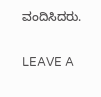ವಂದಿಸಿದರು.

LEAVE A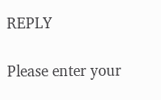REPLY

Please enter your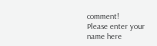comment!
Please enter your name here